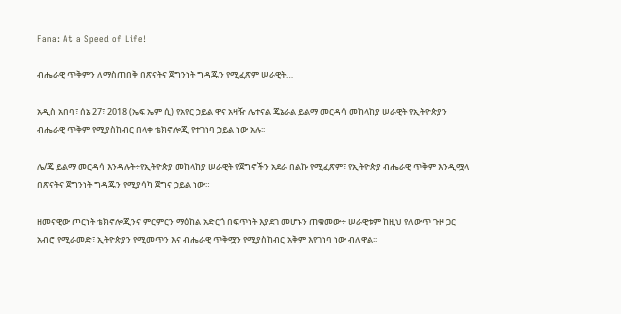Fana: At a Speed of Life!

ብሔራዊ ጥቅምን ለማስጠበቅ በጽናትና ጀግንነት ግዳጁን የሚፈጽም ሠራዊት…

አዲስ አበባ፣ ሰኔ 27፣ 2018 (ኤፍ ኤም ሲ) የአየር ኃይል ዋና አዛዥ ሌተናል ጄኔራል ይልማ መርዳሳ መከላከያ ሠራዊት የኢትዮጵያን ብሔራዊ ጥቅም የሚያስከብር በላቀ ቴክኖሎጂ የተገነባ ኃይል ነው አሉ፡፡

ሌ/ጄ ይልማ መርዳሳ እንዳሉት÷የኢትዮጵያ መከላከያ ሠራዊት የጀግኖችን አደራ በልኩ የሚፈጽም፣ የኢትዮጵያ ብሔራዊ ጥቅም እንዲሟላ በጽናትና ጀግንነት ግዳጁን የሚያሳካ ጀግና ኃይል ነው።

ዘመናዊው ጦርነት ቴክኖሎጂንና ምርምርን ማዕከል አድርጎ በፍጥነት እያደገ መሆኑን ጠቁመው÷ ሠራዊቱም ከዚህ የለውጥ ጉዞ ጋር አብሮ የሚራመድ፣ ኢትዮጵያን የሚመጥን እና ብሔራዊ ጥቅሟን የሚያስከብር አቅም እየገነባ ነው ብለዋል፡፡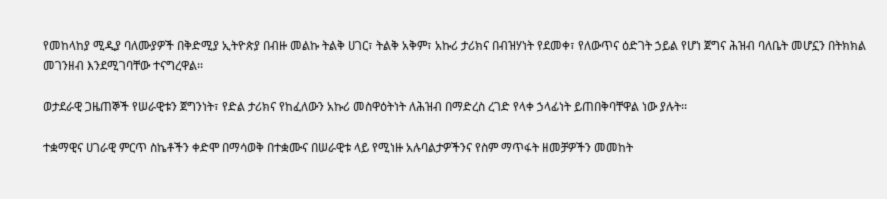የመከላከያ ሚዲያ ባለሙያዎች በቅድሚያ ኢትዮጵያ በብዙ መልኩ ትልቅ ሀገር፣ ትልቅ አቅም፣ አኩሪ ታሪክና በብዝሃነት የደመቀ፣ የለውጥና ዕድገት ኃይል የሆነ ጀግና ሕዝብ ባለቤት መሆኗን በትክክል መገንዘብ እንደሚገባቸው ተናግረዋል፡፡

ወታደራዊ ጋዜጠኞች የሠራዊቱን ጀግንነት፣ የድል ታሪክና የከፈለውን አኩሪ መስዋዕትነት ለሕዝብ በማድረስ ረገድ የላቀ ኃላፊነት ይጠበቅባቸዋል ነው ያሉት፡፡

ተቋማዊና ሀገራዊ ምርጥ ስኬቶችን ቀድሞ በማሳወቅ በተቋሙና በሠራዊቱ ላይ የሚነዙ አሉባልታዎችንና የስም ማጥፋት ዘመቻዎችን መመከት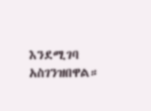እንደሚገባ አስገንዝበዋል።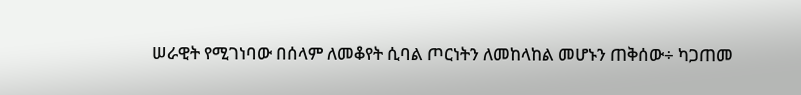ሠራዊት የሚገነባው በሰላም ለመቆየት ሲባል ጦርነትን ለመከላከል መሆኑን ጠቅሰው÷ ካጋጠመ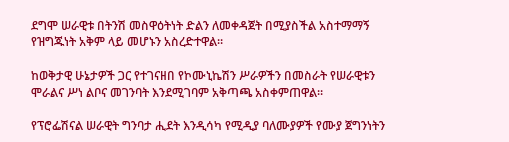ደግሞ ሠራዊቱ በትንሽ መስዋዕትነት ድልን ለመቀዳጀት በሚያስችል አስተማማኝ የዝግጁነት አቅም ላይ መሆኑን አስረድተዋል።

ከወቅታዊ ሁኔታዎች ጋር የተገናዘበ የኮሙኒኬሽን ሥራዎችን በመስራት የሠራዊቱን ሞራልና ሥነ ልቦና መገንባት እንደሚገባም አቅጣጫ አስቀምጠዋል።

የፕሮፌሽናል ሠራዊት ግንባታ ሒደት እንዲሳካ የሚዲያ ባለሙያዎች የሙያ ጀግንነትን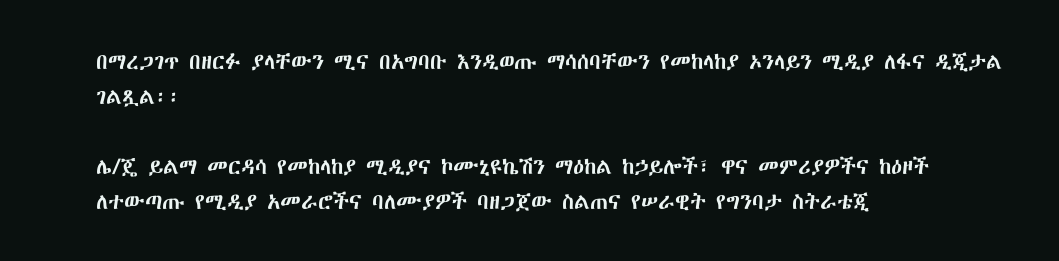በማረጋገጥ በዘርፉ ያላቸውን ሚና በአግባቡ እንዲወጡ ማሳሰባቸውን የመከላከያ ኦንላይን ሚዲያ ለፋና ዲጂታል ገልጿል፡፡

ሌ/ጄ ይልማ መርዳሳ የመከላከያ ሚዲያና ኮሙኒዩኬሽን ማዕከል ከኃይሎች፣ ዋና መምሪያዎችና ከዕዞች ለተውጣጡ የሚዲያ አመራሮችና ባለሙያዎች ባዘጋጀው ስልጠና የሠራዊት የግንባታ ስትራቴጂ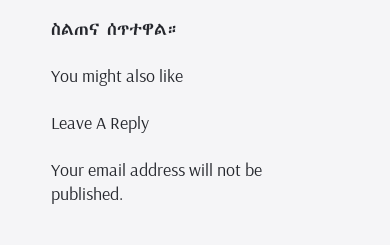ስልጠና ሰጥተዋል።

You might also like

Leave A Reply

Your email address will not be published.